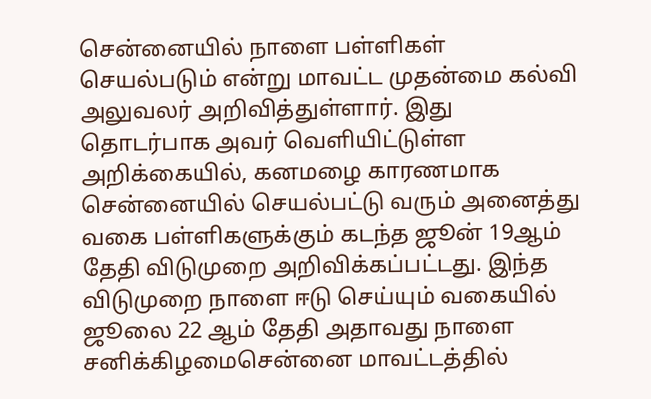சென்னையில் நாளை பள்ளிகள் செயல்படும் என்று மாவட்ட முதன்மை கல்வி அலுவலர் அறிவித்துள்ளார். இது தொடர்பாக அவர் வெளியிட்டுள்ள அறிக்கையில், கனமழை காரணமாக சென்னையில் செயல்பட்டு வரும் அனைத்து வகை பள்ளிகளுக்கும் கடந்த ஜூன் 19ஆம் தேதி விடுமுறை அறிவிக்கப்பட்டது. இந்த விடுமுறை நாளை ஈடு செய்யும் வகையில் ஜூலை 22 ஆம் தேதி அதாவது நாளை சனிக்கிழமைசென்னை மாவட்டத்தில்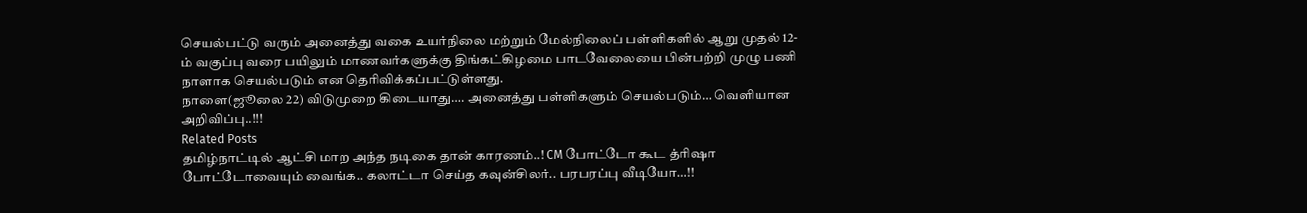செயல்பட்டு வரும் அனைத்து வகை உயர்நிலை மற்றும் மேல்நிலைப் பள்ளிகளில் ஆறு முதல் 12-ம் வகுப்பு வரை பயிலும் மாணவர்களுக்கு திங்கட்கிழமை பாடவேலையை பின்பற்றி முழு பணி நாளாக செயல்படும் என தெரிவிக்கப்பட்டுள்ளது.
நாளை(ஜூலை 22) விடுமுறை கிடையாது…. அனைத்து பள்ளிகளும் செயல்படும்… வெளியான அறிவிப்பு..!!!
Related Posts
தமிழ்நாட்டில் ஆட்சி மாற அந்த நடிகை தான் காரணம்..! CM போட்டோ கூட த்ரிஷா போட்டோவையும் வைங்க.. கலாட்டா செய்த கவுன்சிலர்.. பரபரப்பு வீடியோ…!!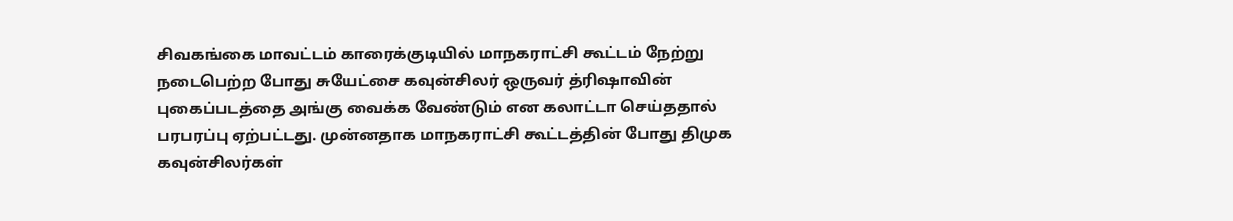சிவகங்கை மாவட்டம் காரைக்குடியில் மாநகராட்சி கூட்டம் நேற்று நடைபெற்ற போது சுயேட்சை கவுன்சிலர் ஒருவர் த்ரிஷாவின் புகைப்படத்தை அங்கு வைக்க வேண்டும் என கலாட்டா செய்ததால் பரபரப்பு ஏற்பட்டது. முன்னதாக மாநகராட்சி கூட்டத்தின் போது திமுக கவுன்சிலர்கள்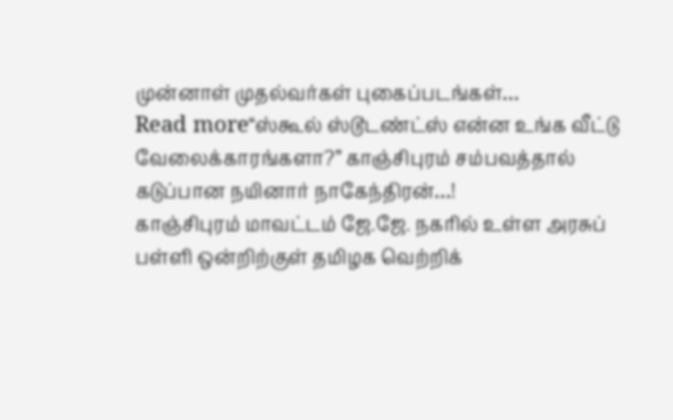முன்னாள் முதல்வர்கள் புகைப்படங்கள்…
Read more“ஸ்கூல் ஸ்டூடண்ட்ஸ் என்ன உங்க வீட்டு வேலைக்காரங்களா?” காஞ்சிபுரம் சம்பவத்தால் கடுப்பான நயினார் நாகேந்திரன்…!
காஞ்சிபுரம் மாவட்டம் ஜே.ஜே. நகரில் உள்ள அரசுப் பள்ளி ஒன்றிற்குள் தமிழக வெற்றிக்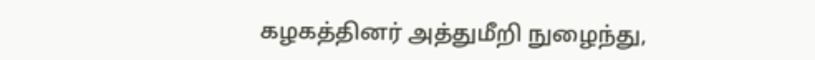கழகத்தினர் அத்துமீறி நுழைந்து,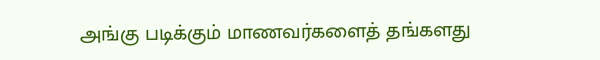அங்கு படிக்கும் மாணவர்களைத் தங்களது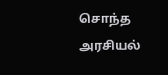சொந்த அரசியல்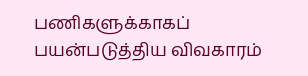பணிகளுக்காகப் பயன்படுத்திய விவகாரம்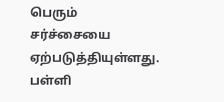பெரும் சர்ச்சையை ஏற்படுத்தியுள்ளது. பள்ளி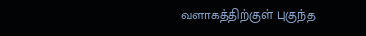வளாகத்திற்குள் புகுந்த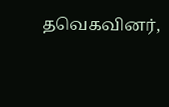தவெகவினர்,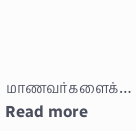மாணவர்களைக்…
Read more